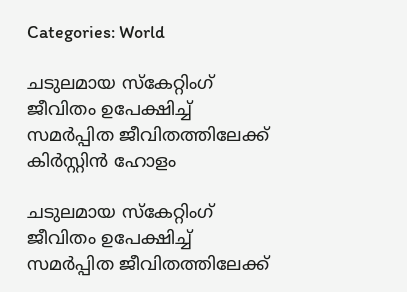Categories: World

ചടുലമായ സ്കേറ്റിംഗ് ജീവിതം ഉപേക്ഷിച്ച് സമര്‍പ്പിത ജീവിതത്തിലേക്ക് കിര്‍സ്റ്റിന്‍ ഹോളം

ചടുലമായ സ്കേറ്റിംഗ് ജീവിതം ഉപേക്ഷിച്ച് സമര്‍പ്പിത ജീവിതത്തിലേക്ക്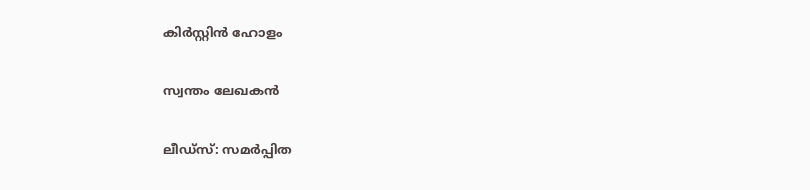കിര്‍സ്റ്റിന്‍ ഹോളം

സ്വന്തം ലേഖകൻ

ലീഡ്സ്: സമര്‍പ്പിത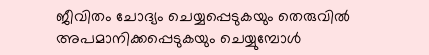ജീവിതം ചോദ്യം ചെയ്യപ്പെടുകയും തെരുവില്‍ അപമാനിക്കപ്പെടുകയും ചെയ്യുമ്പോള്‍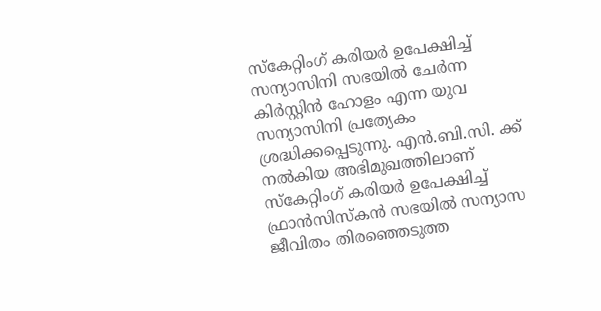സ്കേറ്റിംഗ് കരിയര്‍ ഉപേക്ഷിച്ച് സന്യാസിനി സഭയില്‍ ചേര്‍ന്ന കിര്‍സ്റ്റിന്‍ ഹോളം എന്ന യുവ സന്യാസിനി പ്രത്യേകം ശ്രദ്ധിക്കപ്പെടുന്നു. എന്‍.ബി.സി. ക്ക് നല്‍കിയ അഭിമുഖത്തിലാണ് സ്കേറ്റിംഗ് കരിയര്‍ ഉപേക്ഷിച്ച് ഫ്രാന്‍സിസ്കന്‍ സഭയില്‍ സന്യാസ ജീവിതം തിരഞ്ഞെടുത്ത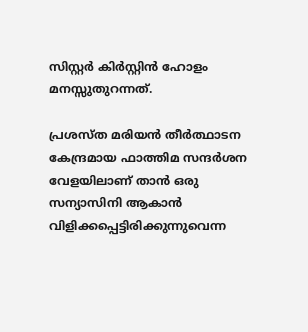സിസ്റ്റര്‍ കിര്‍സ്റ്റിന്‍ ഹോളം മനസ്സുതുറന്നത്.

പ്രശസ്ത മരിയന്‍ തീര്‍ത്ഥാടന കേന്ദ്രമായ ഫാത്തിമ സന്ദര്‍ശന വേളയിലാണ് താന്‍ ഒരു സന്യാസിനി ആകാന്‍ വിളിക്കപ്പെട്ടിരിക്കുന്നുവെന്ന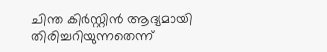ചിന്ത കിര്‍സ്റ്റിന്‍ ആദ്യമായി തിരിച്ചറിയുന്നതെന്ന്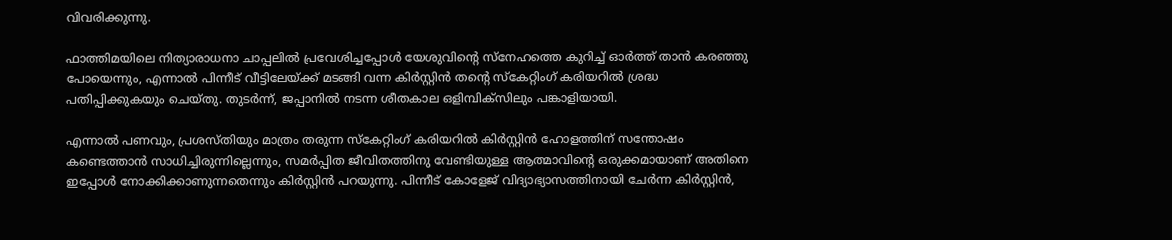വിവരിക്കുന്നു.

ഫാത്തിമയിലെ നിത്യാരാധനാ ചാപ്പലില്‍ പ്രവേശിച്ചപ്പോള്‍ യേശുവിന്‍റെ സ്നേഹത്തെ കുറിച്ച് ഓര്‍ത്ത് താന്‍ കരഞ്ഞു പോയെന്നും, എന്നാല്‍ പിന്നീട് വീട്ടിലേയ്ക്ക് മടങ്ങി വന്ന കിര്‍സ്റ്റിന്‍ തന്‍റെ സ്കേറ്റിംഗ് കരിയറില്‍ ശ്രദ്ധ പതിപ്പിക്കുകയും ചെയ്തു. തുടർന്ന്, ജപ്പാനില്‍ നടന്ന ശീതകാല ഒളിമ്പിക്സിലും പങ്കാളിയായി.

എന്നാല്‍ പണവും, പ്രശസ്തിയും മാത്രം തരുന്ന സ്കേറ്റിംഗ് കരിയറില്‍ കിര്‍സ്റ്റിന്‍ ഹോളത്തിന് സന്തോഷം കണ്ടെത്താന്‍ സാധിച്ചിരുന്നില്ലെന്നും, സമര്‍പ്പിത ജീവിതത്തിനു വേണ്ടിയുള്ള ആത്മാവിന്‍റെ ഒരുക്കമായാണ് അതിനെ ഇപ്പോള്‍ നോക്കിക്കാണുന്നതെന്നും കിര്‍സ്റ്റിന്‍ പറയുന്നു. പിന്നീട് കോളേജ് വിദ്യാഭ്യാസത്തിനായി ചേര്‍ന്ന കിര്‍സ്റ്റിന്‍,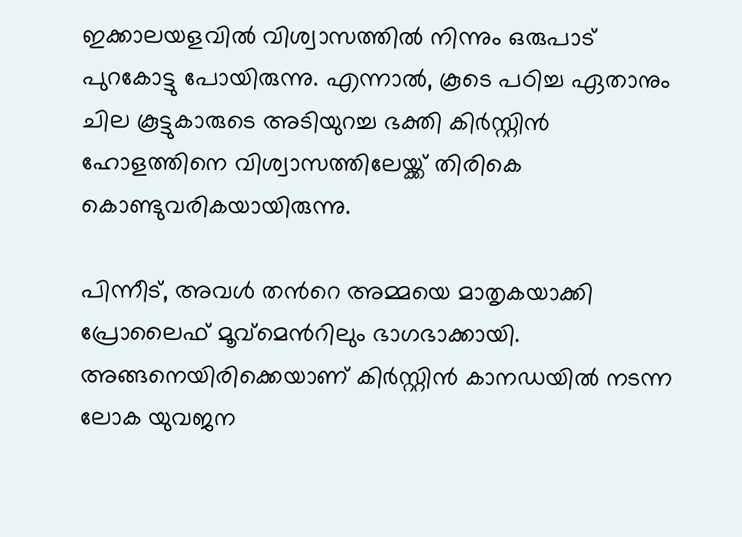ഇക്കാലയളവില്‍ വിശ്വാസത്തില്‍ നിന്നും ഒരുപാട് പുറകോട്ടു പോയിരുന്നു. എന്നാല്‍, കൂടെ പഠിച്ച ഏതാനും ചില കൂട്ടുകാരുടെ അടിയുറച്ച ഭക്തി കിര്‍സ്റ്റിന്‍ ഹോളത്തിനെ വിശ്വാസത്തിലേയ്ക്ക് തിരികെ കൊണ്ടുവരികയായിരുന്നു.

പിന്നീട്, അവള്‍ തന്‍റെ അമ്മയെ മാതൃകയാക്കി പ്രോലൈഫ് മൂവ്മെന്‍റിലും ഭാഗഭാക്കായി. അങ്ങനെയിരിക്കെയാണ് കിര്‍സ്റ്റിന്‍ കാനഡയില്‍ നടന്ന ലോക യുവജന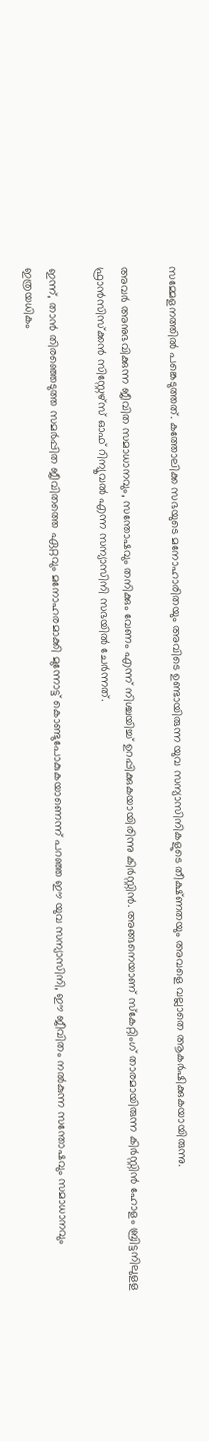സമ്മേളനത്തില്‍ പങ്കെടുത്തത്. കത്തോലിക്ക സഭയുടെ മനോഹാരിതയും അവിടെ ഉണ്ടായിരുന്ന യുവ സന്യാസിനികളുടെ തീക്ഷ്ണതയും അവളെ വല്ലാതെ ആകര്‍ഷിക്കുകയായിരുന്നു.

അവര്‍ അനുഭവിക്കുന്ന ജീവിത സമാധാനവും, സന്തോഷവും തനിക്കും വേണം എന്ന് നിശ്ചയിച്ച് ഉറപ്പിക്കുകയായിരിന്നു കിര്‍സ്റ്റിന്‍. അങ്ങനെയാണ് സ്കേറ്റിംഗ് താരമായിരുന്ന കിര്‍സ്റ്റിന്‍ ഹോളം ബ്രിട്ടനിലുളള ഫ്രാന്‍സിസ്ക്കന്‍ സിസ്റ്റേഴ്സ് ഓഫ് റിന്യൂവല്‍ എന്ന സന്യാസിനി സഭയില്‍ ചേര്‍ന്നത്.

ഇന്ന്, താന്‍ തിരഞ്ഞെടുത്ത സമര്‍പ്പിത ജീവിതത്തെ ഏറ്റവും മനോഹരമാക്കി മുന്നോട്ട് കൊണ്ടുപോകുകയാണെന്ന് പറഞ്ഞ ഈ യുവ സന്യാസിനി, ഈ ജീവിതം നൽകുന്ന സന്തോഷവും സമാധാനവും ഇത്രയധികം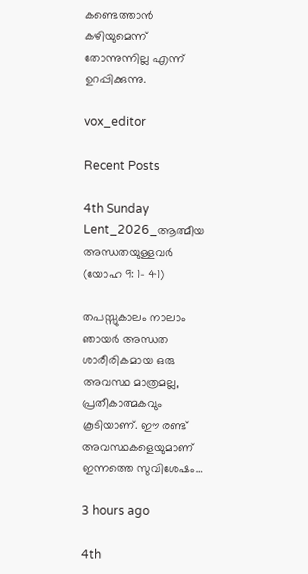കണ്ടെത്താൻ കഴിയുമെന്ന് തോന്നുന്നില്ല എന്ന് ഉറപ്പിക്കുന്നു.

vox_editor

Recent Posts

4th Sunday Lent_2026_ആത്മീയ അന്ധതയുള്ളവർ (യോഹ 9: 1- 41)

തപസ്സുകാലം നാലാം ഞായർ അന്ധത ശാരീരികമായ ഒരു അവസ്ഥ മാത്രമല്ല, പ്രതീകാത്മകവും കൂടിയാണ്. ഈ രണ്ട് അവസ്ഥകളെയുമാണ് ഇന്നത്തെ സുവിശേഷം…

3 hours ago

4th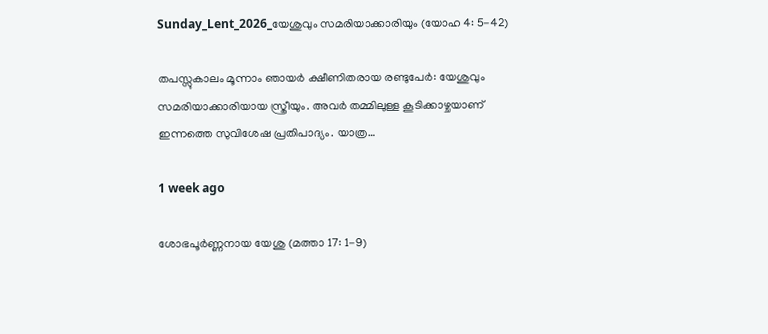Sunday_Lent_2026_യേശുവും സമരിയാക്കാരിയും (യോഹ 4: 5-42)

തപസ്സുകാലം മൂന്നാം ഞായർ ക്ഷീണിതരായ രണ്ടുപേർ: യേശുവും സമരിയാക്കാരിയായ സ്ത്രീയും. അവർ തമ്മിലുള്ള കൂടിക്കാഴ്ചയാണ് ഇന്നത്തെ സുവിശേഷ പ്രതിപാദ്യം. യാത്ര…

1 week ago

ശോഭപൂർണ്ണനായ യേശു (മത്താ 17: 1-9)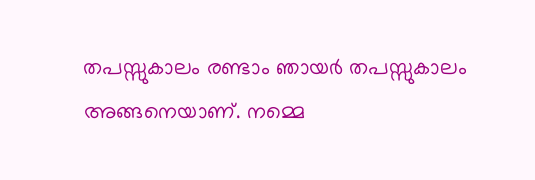തപസ്സുകാലം രണ്ടാം ഞായർ തപസ്സുകാലം അങ്ങനെയാണ്. നമ്മെ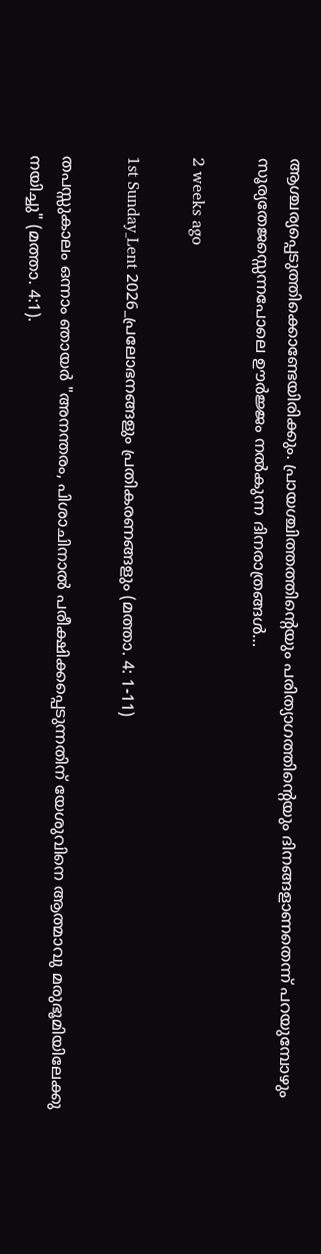ആശ്ചര്യപ്പെടുത്തിക്കൊണ്ടേയിരിക്കും. പ്രായശ്ചിത്തത്തിന്റെയും പരിത്യാഗത്തിന്റെയും ദിനങ്ങളാണതെന്ന് പറയുമ്പോഴും സൂര്യതേജസ്സെന്നപോലെ ഊർജ്ജം നൽകുന്ന ദിനരാത്രങ്ങൾ…

2 weeks ago

1st Sunday_Lent 2026_പ്രലോഭനങ്ങളും പ്രതികരണങ്ങളും (മത്താ. 4: 1-11)

തപസ്സുകാലം ഒന്നാം ഞായർ "അനന്തരം, പിശാചിനാല്‍ പരീക്ഷിക്കപ്പെടുന്നതിന് യേശുവിനെ ആത്മാവു മരുഭൂമിയിലേക്കു നയിച്ചു" (മത്താ. 4:1).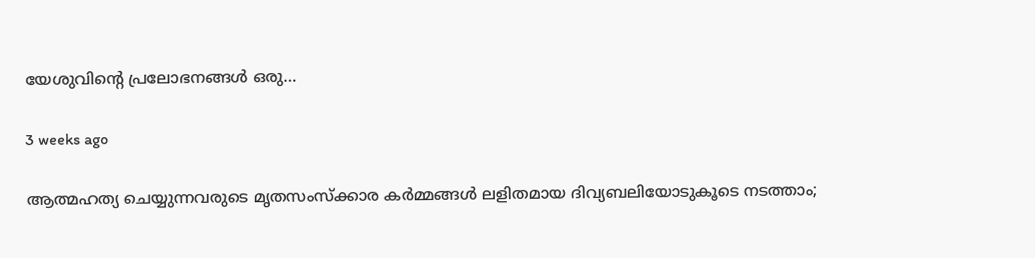യേശുവിന്റെ പ്രലോഭനങ്ങൾ ഒരു…

3 weeks ago

ആത്മഹത്യ ചെയ്യുന്നവരുടെ മൃതസംസ്ക്കാര കർമ്മങ്ങൾ ലളിതമായ ദിവ്യബലിയോടുകൂടെ നടത്താം;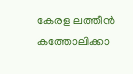കേരള ലത്തീൻ കത്തോലിക്കാ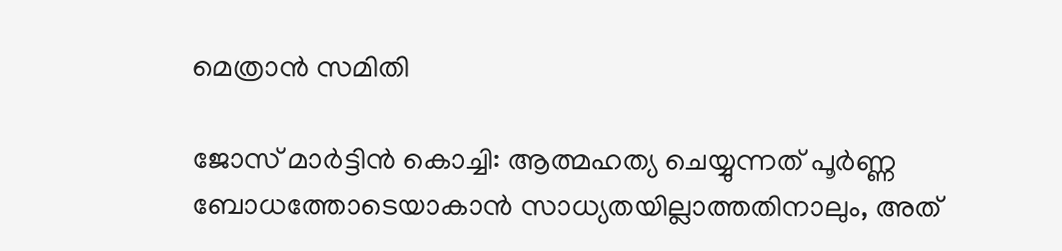മെത്രാൻ സമിതി

ജോസ് മാർട്ടിൻ കൊച്ചി: ആത്മഹത്യ ചെയ്യുന്നത് പൂർണ്ണ ബോധത്തോടെയാകാൻ സാധ്യതയില്ലാത്തതിനാലും, അത്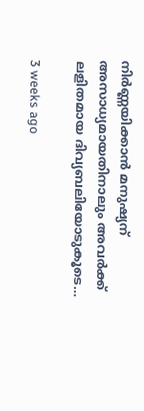നിർണ്ണയിക്കാൻ മനുഷ്യന് അസാധ്യമായതിനാലും അവർക്ക് ലളിതമായ ദിവ്യബലിയോടുകൂടെ…

3 weeks ago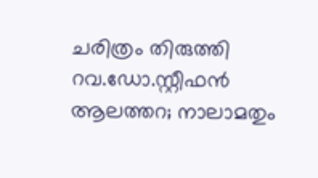ചരിത്രം തിരുത്തി റവ.ഡോ.സ്റ്റീഫൻ ആലത്തറ; നാലാമതും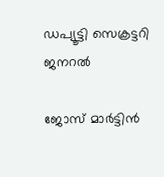ഡപ്യൂട്ടി സെക്രട്ടറി ജനറൽ

ജോസ് മാർട്ടിൻ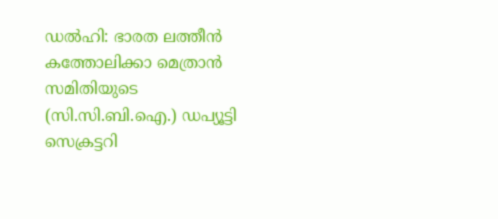ഡൽഹി: ഭാരത ലത്തീൻ കത്തോലിക്കാ മെത്രാൻ സമിതിയുടെ (സി.സി.ബി.ഐ.) ഡപ്യൂട്ടി സെക്രട്ടറി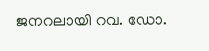ജനറലായി റവ. ഡോ.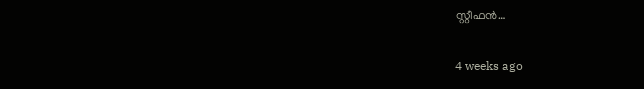സ്റ്റീഫൻ…

4 weeks ago